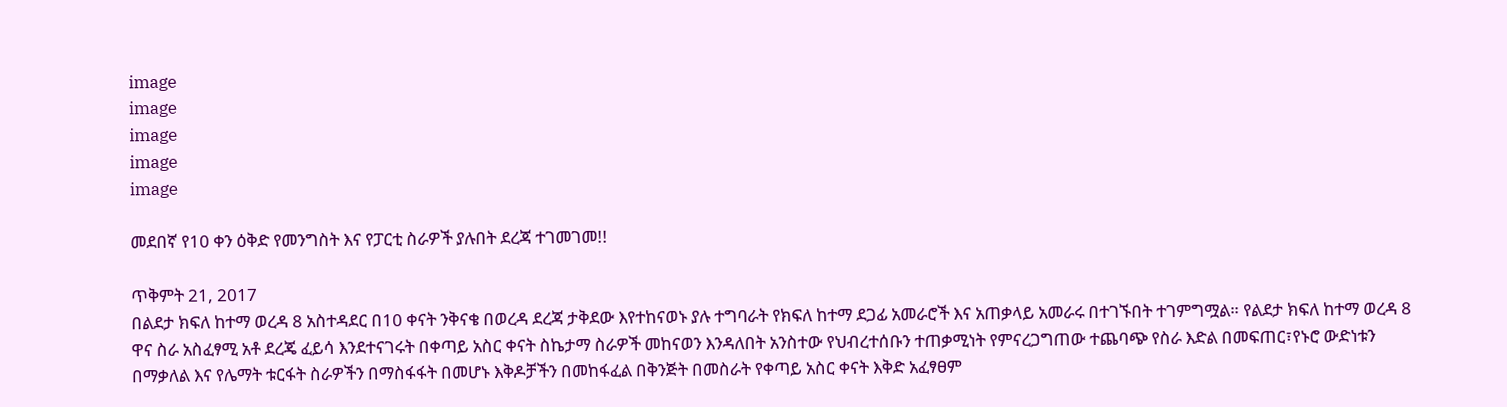image
image
image
image
image

መደበኛ የ10 ቀን ዕቅድ የመንግስት እና የፓርቲ ስራዎች ያሉበት ደረጃ ተገመገመ!!

ጥቅምት 21, 2017
በልደታ ክፍለ ከተማ ወረዳ 8 አስተዳደር በ10 ቀናት ንቅናቄ በወረዳ ደረጃ ታቅደው እየተከናወኑ ያሉ ተግባራት የክፍለ ከተማ ደጋፊ አመራሮች እና አጠቃላይ አመራሩ በተገኙበት ተገምግሟል። የልደታ ክፍለ ከተማ ወረዳ 8 ዋና ስራ አስፈፃሚ አቶ ደረጄ ፈይሳ እንደተናገሩት በቀጣይ አስር ቀናት ስኬታማ ስራዎች መከናወን እንዳለበት አንስተው የህብረተሰቡን ተጠቃሚነት የምናረጋግጠው ተጨባጭ የስራ እድል በመፍጠር፣የኑሮ ውድነቱን በማቃለል እና የሌማት ቱርፋት ስራዎችን በማስፋፋት በመሆኑ እቅዶቻችን በመከፋፈል በቅንጅት በመስራት የቀጣይ አስር ቀናት እቅድ አፈፃፀም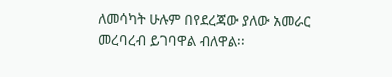ለመሳካት ሁሉም በየደረጃው ያለው አመራር መረባረብ ይገባዋል ብለዋል፡፡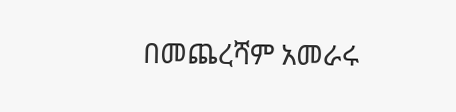በመጨረሻም አመራሩ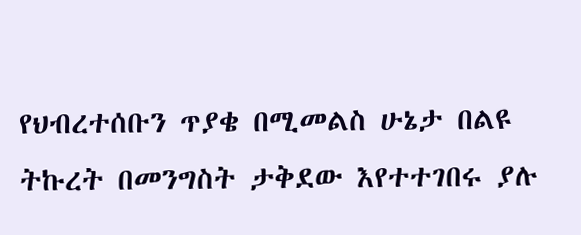የህብረተሰቡን ጥያቄ በሚመልስ ሁኔታ በልዩ ትኩረት በመንግስት ታቅደው እየተተገበሩ ያሉ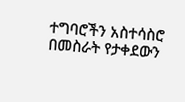ተግባሮችን አስተሳስሮ በመስራት የታቀደውን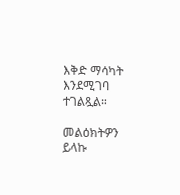እቅድ ማሳካት እንደሚገባ ተገልጿል።

መልዕክትዎን ይላኩ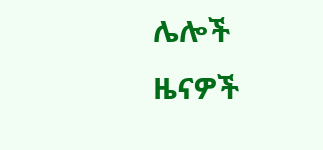ሌሎች ዜናዎች